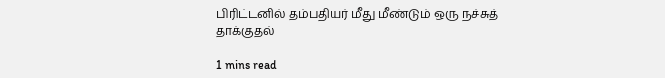பிரிட்டனில் தம்பதியர் மீது மீண்டும் ஒரு நச்சுத் தாக்குதல்

1 mins read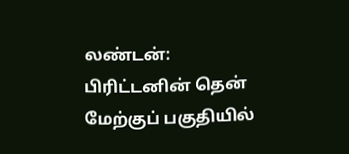லண்டன்: பிரிட்டனின் தென் மேற்குப் பகுதியில்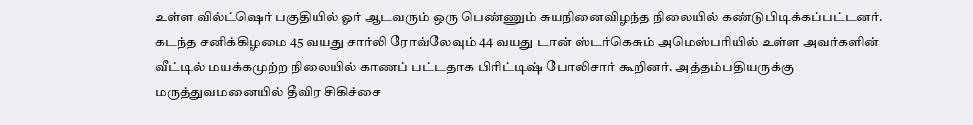உள்ள வில்ட்ஷெர் பகுதியில் ஓர் ஆடவரும் ஒரு பெண்ணும் சுயநினைவிழந்த நிலையில் கண்டுபிடிக்கப்பட்டனர். கடந்த சனிக்கிழமை 45 வயது சார்லி ரோவ்லேவும் 44 வயது டான் ஸ்டர்கெசும் அமெஸ்பரியில் உள்ள அவர்களின் வீட்டில் மயக்கமுற்ற நிலையில் காணப் பட்டதாக பிரிட்டிஷ் போலிசார் கூறினர். அத்தம்பதியருக்கு மருத்துவமனையில் தீவிர சிகிச்சை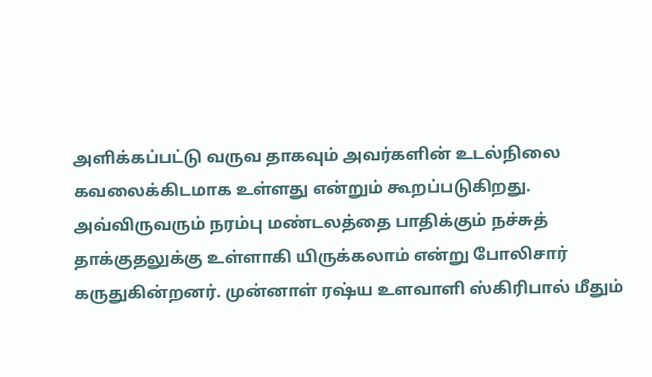அளிக்கப்பட்டு வருவ தாகவும் அவர்களின் உடல்நிலை கவலைக்கிடமாக உள்ளது என்றும் கூறப்படுகிறது. அவ்விருவரும் நரம்பு மண்டலத்தை பாதிக்கும் நச்சுத் தாக்குதலுக்கு உள்ளாகி யிருக்கலாம் என்று போலிசார் கருதுகின்றனர். முன்னாள் ரஷ்ய உளவாளி ஸ்கிரிபால் மீதும்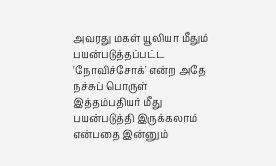அவரது மகள் யூலியா மீதும் பயன்படுத்தப்பட்ட 'நோவிச்சோக்' என்ற அதே நச்சுப் பொருள் இத்தம்பதியர் மீது பயன்படுத்தி இருக்கலாம் என்பதை இன்னும்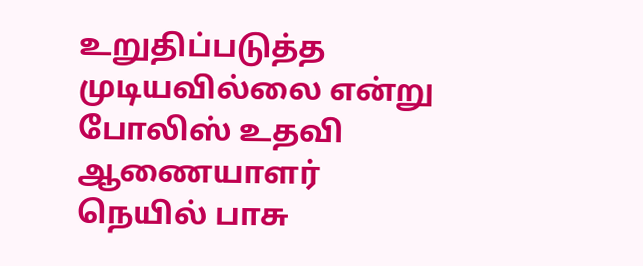உறுதிப்படுத்த முடியவில்லை என்று போலிஸ் உதவி ஆணையாளர் நெயில் பாசு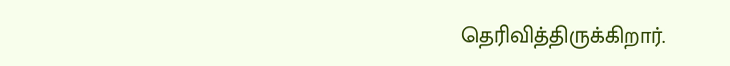தெரிவித்திருக்கிறார்.